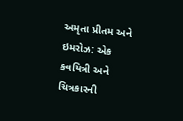અમૃતા પ્રીતમ અને ઇમરોઝ: એક કવયિત્રી અને ચિત્રકારની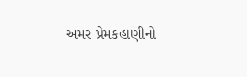અમર પ્રેમકહાણીનો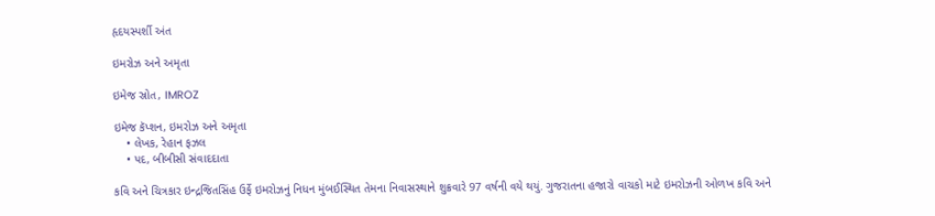હૃદયસ્પર્શી અંત

ઇમરોઝ અને અમૃતા

ઇમેજ સ્રોત, IMROZ

ઇમેજ કૅપ્શન, ઇમરોઝ અને અમૃતા
    • લેખક, રેહાન ફઝલ
    • પદ, બીબીસી સંવાદદાતા

કવિ અને ચિત્રકાર ઇન્દ્રજિતસિંહ ઉર્ફે ઇમરોઝનું નિધન મુંબઈસ્થિત તેમના નિવાસસ્થાને શુક્રવારે 97 વર્ષની વયે થયું. ગુજરાતના હજારો વાચકો માટે ઇમરોઝની ઓળખ કવિ અને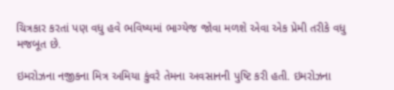ચિત્રકાર કરતાં પણ વધુ હવે ભવિષ્યમાં ભાગ્યેજ જોવા મળશે એવા એક પ્રેમી તરીકે વધુ મજબૂત છે.

ઇમરોઝના નજીકના મિત્ર અમિયા કુંવરે તેમના અવસાનની પુષ્ટિ કરી હતી. ઇમરોઝના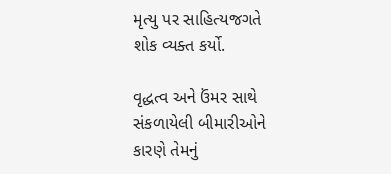મૃત્યુ પર સાહિત્યજગતે શોક વ્યક્ત કર્યો.

વૃદ્ધત્વ અને ઉંમર સાથે સંકળાયેલી બીમારીઓને કારણે તેમનું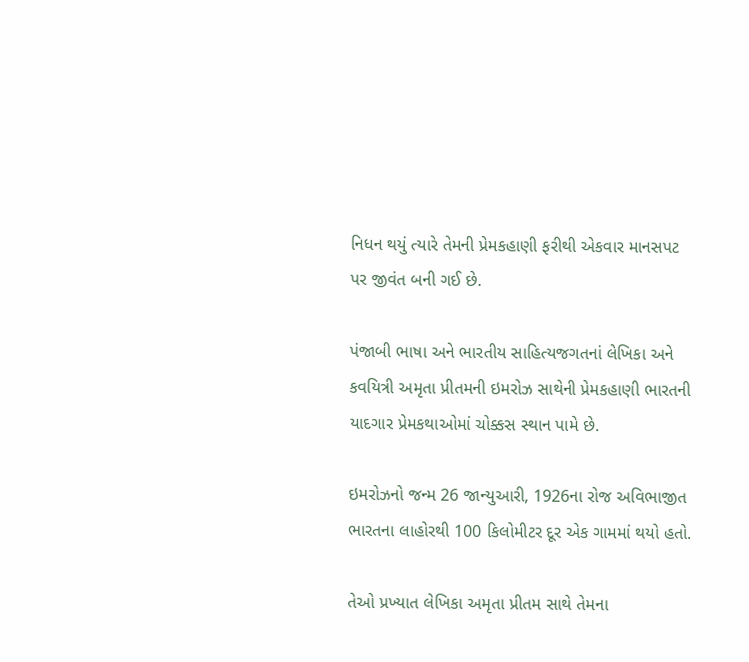નિધન થયું ત્યારે તેમની પ્રેમકહાણી ફરીથી એકવાર માનસપટ પર જીવંત બની ગઈ છે.

પંજાબી ભાષા અને ભારતીય સાહિત્યજગતનાં લેખિકા અને કવયિત્રી અમૃતા પ્રીતમની ઇમરોઝ સાથેની પ્રેમકહાણી ભારતની યાદગાર પ્રેમકથાઓમાં ચોક્કસ સ્થાન પામે છે.

ઇમરોઝનો જન્મ 26 જાન્યુઆરી, 1926ના રોજ અવિભાજીત ભારતના લાહોરથી 100 કિલોમીટર દૂર એક ગામમાં થયો હતો.

તેઓ પ્રખ્યાત લેખિકા અમૃતા પ્રીતમ સાથે તેમના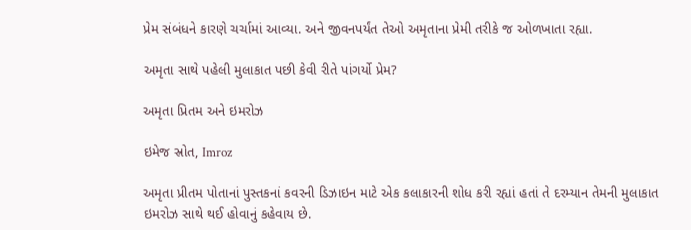પ્રેમ સંબંધને કારણે ચર્ચામાં આવ્યા. અને જીવનપર્યંત તેઓ અમૃતાના પ્રેમી તરીકે જ ઓળખાતા રહ્યા.

અમૃતા સાથે પહેલી મુલાકાત પછી કેવી રીતે પાંગર્યો પ્રેમ?

અમૃતા પ્રિતમ અને ઇમરોઝ

ઇમેજ સ્રોત, Imroz

અમૃતા પ્રીતમ પોતાનાં પુસ્તકનાં કવરની ડિઝાઇન માટે એક કલાકારની શોધ કરી રહ્યાં હતાં તે દરમ્યાન તેમની મુલાકાત ઇમરોઝ સાથે થઈ હોવાનું કહેવાય છે.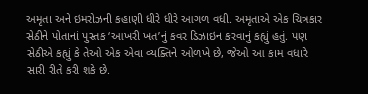અમૃતા અને ઇમરોઝની કહાણી ધીરે ધીરે આગળ વધી. અમૃતાએ એક ચિત્રકાર સેઠીને પોતાનાં પુસ્તક ‘આખરી ખત’નું કવર ડિઝાઇન કરવાનું કહ્યું હતું. પણ સેઠીએ કહ્યું કે તેઓ એક એવા વ્યક્તિને ઓળખે છે, જેઓ આ કામ વધારે સારી રીતે કરી શકે છે.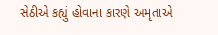સેઠીએ કહ્યું હોવાના કારણે અમૃતાએ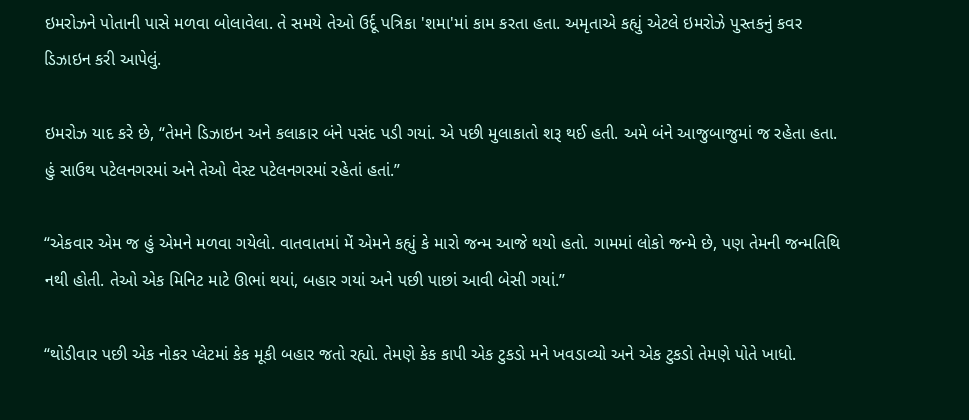ઇમરોઝને પોતાની પાસે મળવા બોલાવેલા. તે સમયે તેઓ ઉર્દૂ પત્રિકા 'શમા'માં કામ કરતા હતા. અમૃતાએ કહ્યું એટલે ઇમરોઝે પુસ્તકનું કવર ડિઝાઇન કરી આપેલું.

ઇમરોઝ યાદ કરે છે, “તેમને ડિઝાઇન અને કલાકાર બંને પસંદ પડી ગયાં. એ પછી મુલાકાતો શરૂ થઈ હતી. અમે બંને આજુબાજુમાં જ રહેતા હતા. હું સાઉથ પટેલનગરમાં અને તેઓ વેસ્ટ પટેલનગરમાં રહેતાં હતાં.”

“એકવાર એમ જ હું એમને મળવા ગયેલો. વાતવાતમાં મેં એમને કહ્યું કે મારો જન્મ આજે થયો હતો. ગામમાં લોકો જન્મે છે, પણ તેમની જન્મતિથિ નથી હોતી. તેઓ એક મિનિટ માટે ઊભાં થયાં, બહાર ગયાં અને પછી પાછાં આવી બેસી ગયાં.”

“થોડીવાર પછી એક નોકર પ્લેટમાં કેક મૂકી બહાર જતો રહ્યો. તેમણે કેક કાપી એક ટુકડો મને ખવડાવ્યો અને એક ટુકડો તેમણે પોતે ખાધો.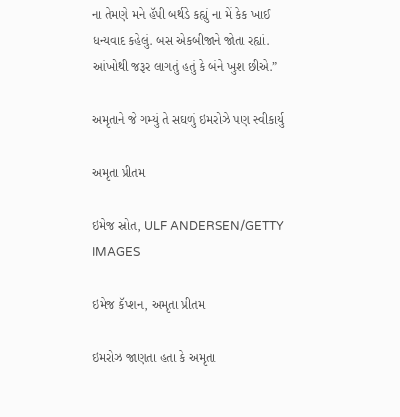ના તેમણે મને હૅપી બર્થડે કહ્યું ના મેં કેક ખાઈ ધન્યવાદ કહેલું. બસ એકબીજાને જોતા રહ્યાં. આંખોથી જરૂર લાગતું હતું કે બંને ખુશ છીએ.”

અમૃતાને જે ગમ્યું તે સઘળું ઇમરોઝે પણ સ્વીકાર્યુ

અમૃતા પ્રીતમ

ઇમેજ સ્રોત, ULF ANDERSEN/GETTY IMAGES

ઇમેજ કૅપ્શન, અમૃતા પ્રીતમ

ઇમરોઝ જાણતા હતા કે અમૃતા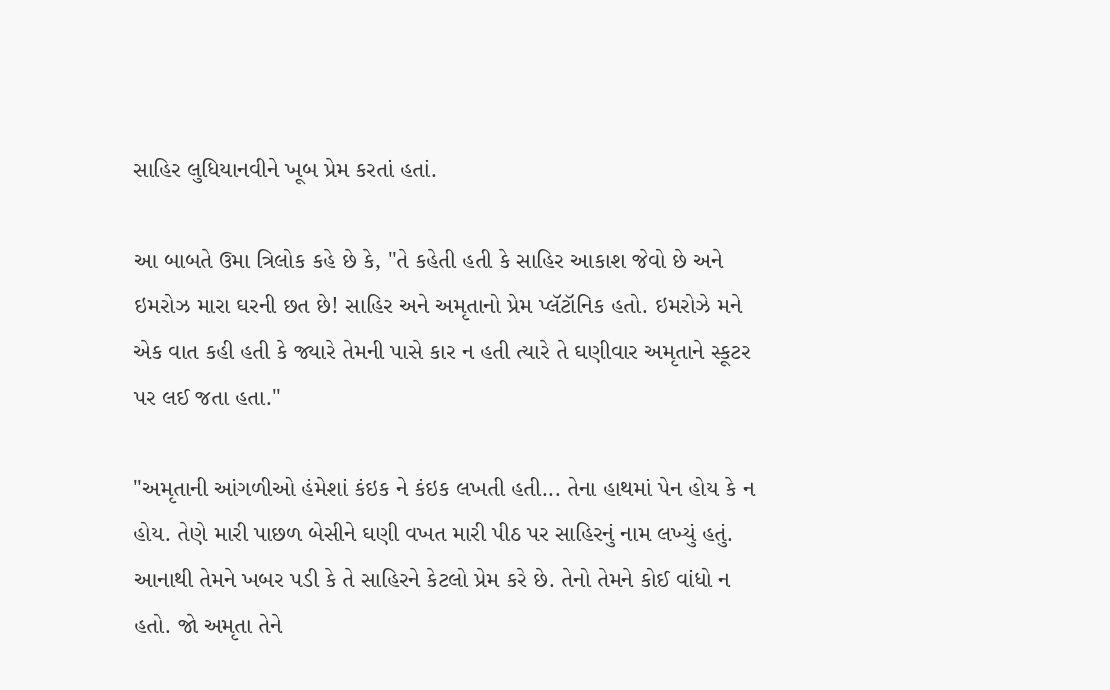સાહિર લુધિયાનવીને ખૂબ પ્રેમ કરતાં હતાં.

આ બાબતે ઉમા ત્રિલોક કહે છે કે, "તે કહેતી હતી કે સાહિર આકાશ જેવો છે અને ઇમરોઝ મારા ઘરની છત છે! સાહિર અને અમૃતાનો પ્રેમ પ્લૅટૉનિક હતો. ઇમરોઝે મને એક વાત કહી હતી કે જ્યારે તેમની પાસે કાર ન હતી ત્યારે તે ઘણીવાર અમૃતાને સ્કૂટર પર લઈ જતા હતા."

"અમૃતાની આંગળીઓ હંમેશાં કંઇક ને કંઇક લખતી હતી... તેના હાથમાં પેન હોય કે ન હોય. તેણે મારી પાછળ બેસીને ઘણી વખત મારી પીઠ પર સાહિરનું નામ લખ્યું હતું. આનાથી તેમને ખબર પડી કે તે સાહિરને કેટલો પ્રેમ કરે છે. તેનો તેમને કોઈ વાંધો ન હતો. જો અમૃતા તેને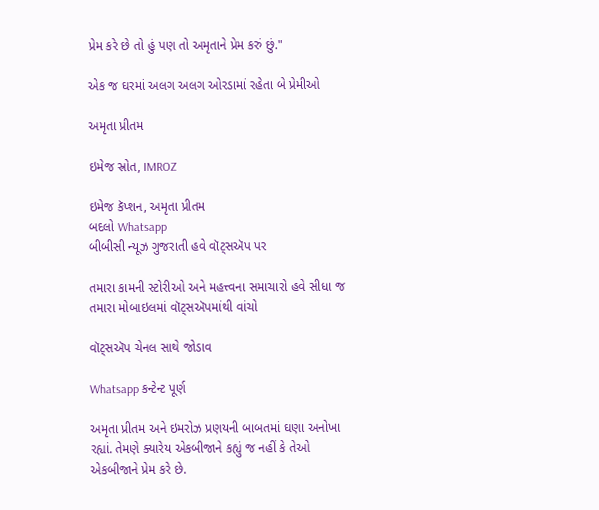પ્રેમ કરે છે તો હું પણ તો અમૃતાને પ્રેમ કરું છું."

એક જ ઘરમાં અલગ અલગ ઓરડામાં રહેતા બે પ્રેમીઓ

અમૃતા પ્રીતમ

ઇમેજ સ્રોત, IMROZ

ઇમેજ કૅપ્શન, અમૃતા પ્રીતમ
બદલો Whatsapp
બીબીસી ન્યૂઝ ગુજરાતી હવે વૉટ્સઍપ પર

તમારા કામની સ્ટોરીઓ અને મહત્ત્વના સમાચારો હવે સીધા જ તમારા મોબાઇલમાં વૉટ્સઍપમાંથી વાંચો

વૉટ્સઍપ ચેનલ સાથે જોડાવ

Whatsapp કન્ટેન્ટ પૂર્ણ

અમૃતા પ્રીતમ અને ઇમરોઝ પ્રણયની બાબતમાં ઘણા અનોખા રહ્યાં. તેમણે ક્યારેય એકબીજાને કહ્યું જ નહીં કે તેઓ એકબીજાને પ્રેમ કરે છે.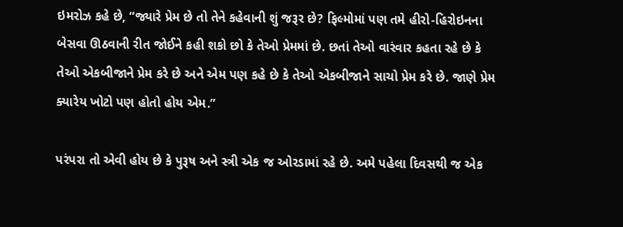ઇમરોઝ કહે છે, “જ્યારે પ્રેમ છે તો તેને કહેવાની શું જરૂર છે? ફિલ્મોમાં પણ તમે હીરો-હિરોઇનના બેસવા ઊઠવાની રીત જોઈને કહી શકો છો કે તેઓ પ્રેમમાં છે. છતાં તેઓ વારંવાર કહતા રહે છે કે તેઓ એકબીજાને પ્રેમ કરે છે અને એમ પણ કહે છે કે તેઓ એકબીજાને સાચો પ્રેમ કરે છે. જાણે પ્રેમ ક્યારેય ખોટો પણ હોતો હોય એમ.”

પરંપરા તો એવી હોય છે કે પુરૂષ અને સ્ત્રી એક જ ઓરડામાં રહે છે. અમે પહેલા દિવસથી જ એક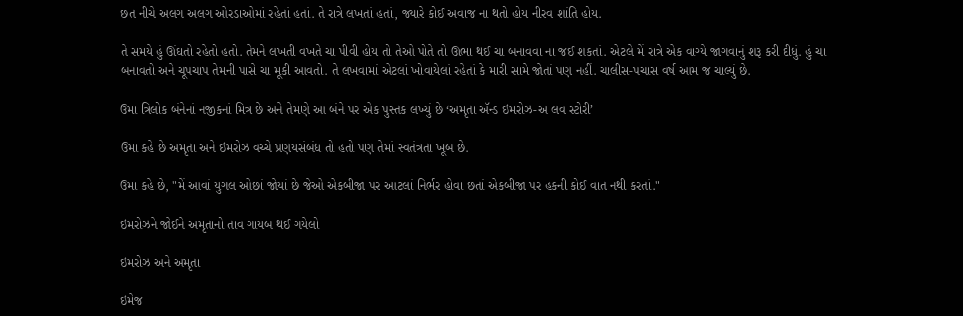છત નીચે અલગ અલગ ઓરડાઓમાં રહેતાં હતાં. તે રાત્રે લખતાં હતાં, જ્યારે કોઈ અવાજ ના થતો હોય નીરવ શાંતિ હોય.

તે સમયે હું ઊંઘતો રહેતો હતો. તેમને લખતી વખતે ચા પીવી હોય તો તેઓ પોતે તો ઊભા થઈ ચા બનાવવા ના જઈ શકતાં. એટલે મેં રાત્રે એક વાગ્યે જાગવાનું શરૂ કરી દીધું. હું ચા બનાવતો અને ચૂપચાપ તેમની પાસે ચા મૂકી આવતો. તે લખવામાં એટલાં ખોવાયેલાં રહેતાં કે મારી સામે જોતાં પણ નહીં. ચાલીસ-પચાસ વર્ષ આમ જ ચાલ્યું છે.

ઉમા ત્રિલોક બંનેનાં નજીકનાં મિત્ર છે અને તેમણે આ બંને પર એક પુસ્તક લખ્યું છે ‘અમૃતા ઍન્ડ ઇમરોઝ-અ લવ સ્ટોરી’

ઉમા કહે છે અમૃતા અને ઇમરોઝ વચ્ચે પ્રણયસંબંધ તો હતો પણ તેમાં સ્વતંત્રતા ખૂબ છે.

ઉમા કહે છે, "મેં આવાં યુગલ ઓછાં જોયાં છે જેઓ એકબીજા પર આટલાં નિર્ભર હોવા છતાં એકબીજા પર હકની કોઈ વાત નથી કરતાં."

ઇમરોઝને જોઈને અમૃતાનો તાવ ગાયબ થઈ ગયેલો

ઇમરોઝ અને અમૃતા

ઇમેજ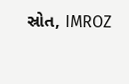સ્રોત, IMROZ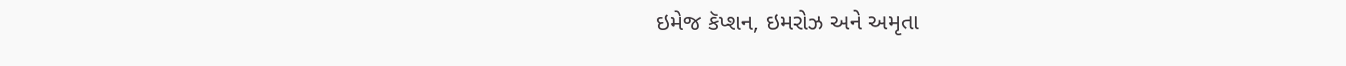ઇમેજ કૅપ્શન, ઇમરોઝ અને અમૃતા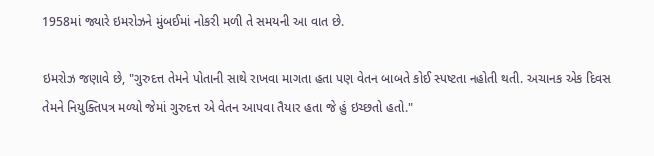1958માં જ્યારે ઇમરોઝને મુંબઈમાં નોકરી મળી તે સમયની આ વાત છે.

ઇમરોઝ જણાવે છે, "ગુરુદત્ત તેમને પોતાની સાથે રાખવા માગતા હતા પણ વેતન બાબતે કોઈ સ્પષ્ટતા નહોતી થતી. અચાનક એક દિવસ તેમને નિયુક્તિપત્ર મળ્યો જેમાં ગુરુદત્ત એ વેતન આપવા તૈયાર હતા જે હું ઇચ્છતો હતો."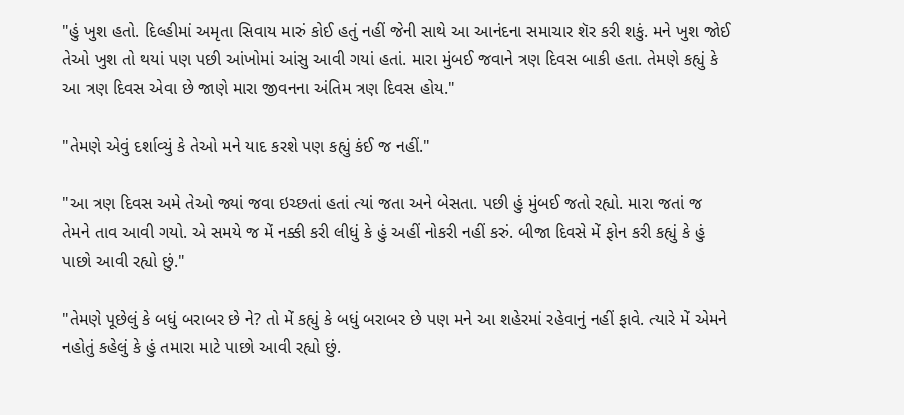"હું ખુશ હતો. દિલ્હીમાં અમૃતા સિવાય મારું કોઈ હતું નહીં જેની સાથે આ આનંદના સમાચાર શૅર કરી શકું. મને ખુશ જોઈ તેઓ ખુશ તો થયાં પણ પછી આંખોમાં આંસુ આવી ગયાં હતાં. મારા મુંબઈ જવાને ત્રણ દિવસ બાકી હતા. તેમણે કહ્યું કે આ ત્રણ દિવસ એવા છે જાણે મારા જીવનના અંતિમ ત્રણ દિવસ હોય."

"તેમણે એવું દર્શાવ્યું કે તેઓ મને યાદ કરશે પણ કહ્યું કંઈ જ નહીં."

"આ ત્રણ દિવસ અમે તેઓ જ્યાં જવા ઇચ્છતાં હતાં ત્યાં જતા અને બેસતા. પછી હું મુંબઈ જતો રહ્યો. મારા જતાં જ તેમને તાવ આવી ગયો. એ સમયે જ મેં નક્કી કરી લીધું કે હું અહીં નોકરી નહીં કરું. બીજા દિવસે મેં ફોન કરી કહ્યું કે હું પાછો આવી રહ્યો છું."

"તેમણે પૂછેલું કે બધું બરાબર છે ને? તો મેં કહ્યું કે બધું બરાબર છે પણ મને આ શહેરમાં રહેવાનું નહીં ફાવે. ત્યારે મેં એમને નહોતું કહેલું કે હું તમારા માટે પાછો આવી રહ્યો છું.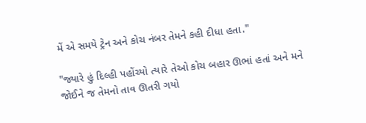મેં એ સમયે ટ્રેન અને કોચ નંબર તેમને કહી દીધા હતા."

"જ્યારે હું દિલ્હી પહોંચ્યો ત્યારે તેઓ કોચ બહાર ઊભાં હતાં અને મને જોઈને જ તેમનો તાવ ઊતરી ગયો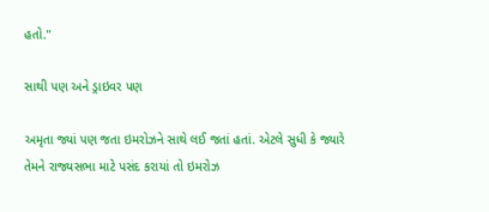હતો."

સાથી પણ અને ડ્રાઇવર પણ

અમૃતા જ્યાં પણ જતા ઇમરોઝને સાથે લઈ જતાં હતાં. એટલે સુધી કે જ્યારે તેમને રાજ્યસભા માટે પસંદ કરાયાં તો ઇમરોઝ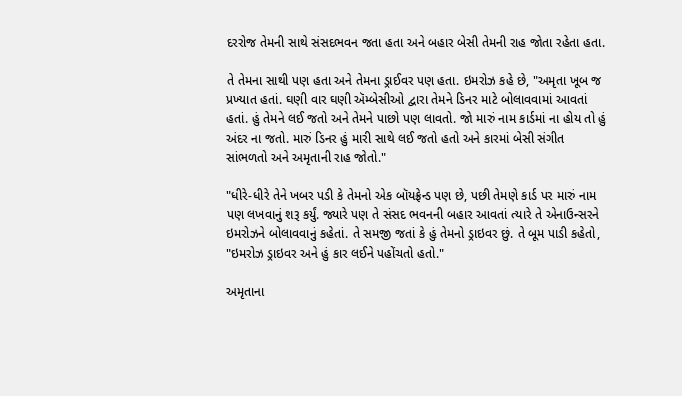દરરોજ તેમની સાથે સંસદભવન જતા હતા અને બહાર બેસી તેમની રાહ જોતા રહેતા હતા.

તે તેમના સાથી પણ હતા અને તેમના ડ્રાઈવર પણ હતા. ઇમરોઝ કહે છે, "અમૃતા ખૂબ જ પ્રખ્યાત હતાં. ઘણી વાર ઘણી ઍમ્બેસીઓ દ્વારા તેમને ડિનર માટે બોલાવવામાં આવતાં હતાં. હું તેમને લઈ જતો અને તેમને પાછો પણ લાવતો. જો મારું નામ કાર્ડમાં ના હોય તો હું અંદર ના જતો. મારું ડિનર હું મારી સાથે લઈ જતો હતો અને કારમાં બેસી સંગીત સાંભળતો અને અમૃતાની રાહ જોતો."

"ધીરે-ધીરે તેને ખબર પડી કે તેમનો એક બૉયફ્રેન્ડ પણ છે, પછી તેમણે કાર્ડ પર મારું નામ પણ લખવાનું શરૂ કર્યું. જ્યારે પણ તે સંસદ ભવનની બહાર આવતાં ત્યારે તે એનાઉન્સરને ઇમરોઝને બોલાવવાનું કહેતાં. તે સમજી જતાં કે હું તેમનો ડ્રાઇવર છું. તે બૂમ પાડી કહેતો, "ઇમરોઝ ડ્રાઇવર અને હું કાર લઈને પહોંચતો હતો."

અમૃતાના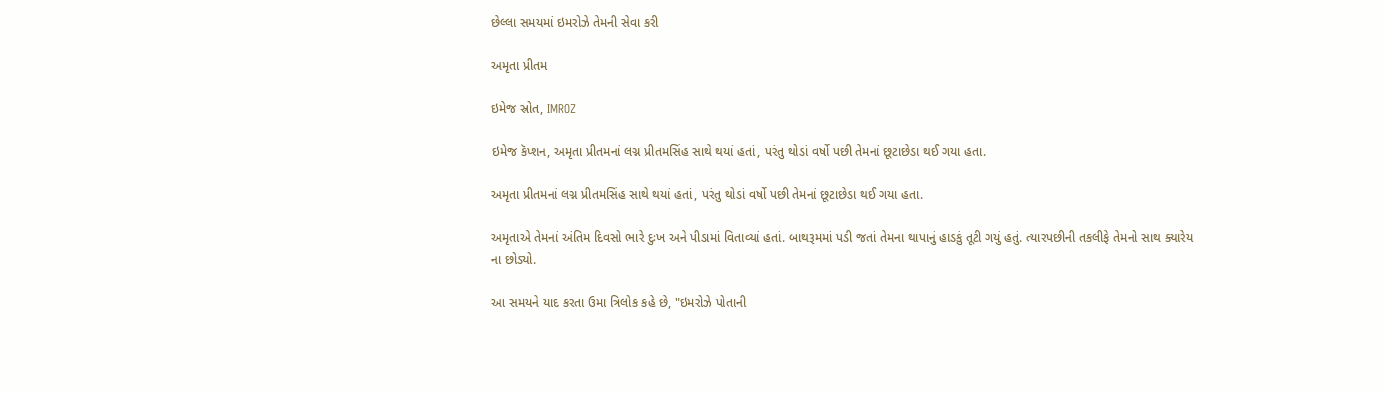છેલ્લા સમયમાં ઇમરોઝે તેમની સેવા કરી

અમૃતા પ્રીતમ

ઇમેજ સ્રોત, IMROZ

ઇમેજ કૅપ્શન, અમૃતા પ્રીતમનાં લગ્ન પ્રીતમસિંહ સાથે થયાં હતાં, પરંતુ થોડાં વર્ષો પછી તેમનાં છૂટાછેડા થઈ ગયા હતા.

અમૃતા પ્રીતમનાં લગ્ન પ્રીતમસિંહ સાથે થયાં હતાં, પરંતુ થોડાં વર્ષો પછી તેમનાં છૂટાછેડા થઈ ગયા હતા.

અમૃતાએ તેમનાં અંતિમ દિવસો ભારે દુઃખ અને પીડામાં વિતાવ્યાં હતાં. બાથરૂમમાં પડી જતાં તેમના થાપાનું હાડકું તૂટી ગયું હતું. ત્યારપછીની તકલીફે તેમનો સાથ ક્યારેય ના છોડ્યો.

આ સમયને યાદ કરતા ઉમા ત્રિલોક કહે છે, "ઇમરોઝે પોતાની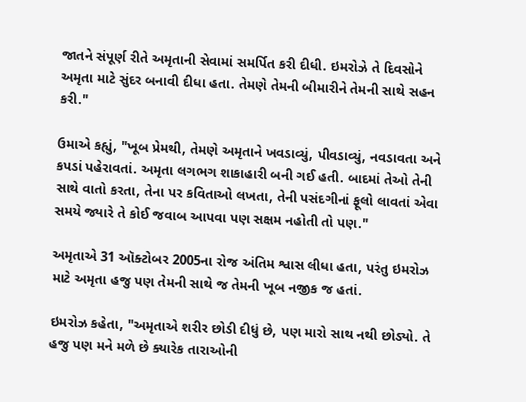જાતને સંપૂર્ણ રીતે અમૃતાની સેવામાં સમર્પિત કરી દીધી. ઇમરોઝે તે દિવસોને અમૃતા માટે સુંદર બનાવી દીધા હતા. તેમણે તેમની બીમારીને તેમની સાથે સહન કરી."

ઉમાએ કહ્યું, "ખૂબ પ્રેમથી, તેમણે અમૃતાને ખવડાવ્યું, પીવડાવ્યું, નવડાવતા અને કપડાં પહેરાવતાં. અમૃતા લગભગ શાકાહારી બની ગઈ હતી. બાદમાં તેઓ તેની સાથે વાતો કરતા, તેના પર કવિતાઓ લખતા, તેની પસંદગીનાં ફૂલો લાવતાં એવા સમયે જ્યારે તે કોઈ જવાબ આપવા પણ સક્ષમ નહોતી તો પણ."

અમૃતાએ 31 ઑક્ટોબર 2005ના રોજ અંતિમ શ્વાસ લીધા હતા, પરંતુ ઇમરોઝ માટે અમૃતા હજુ પણ તેમની સાથે જ તેમની ખૂબ નજીક જ હતાં.

ઇમરોઝ કહેતા, "અમૃતાએ શરીર છોડી દીધું છે, પણ મારો સાથ નથી છોડ્યો. તે હજુ પણ મને મળે છે ક્યારેક તારાઓની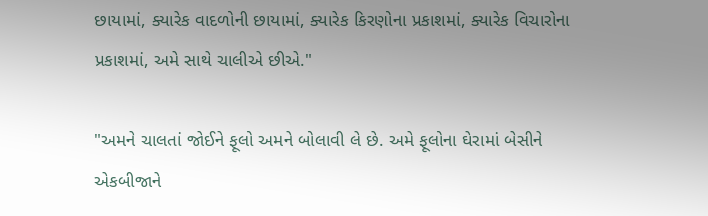છાયામાં, ક્યારેક વાદળોની છાયામાં, ક્યારેક કિરણોના પ્રકાશમાં, ક્યારેક વિચારોના પ્રકાશમાં, અમે સાથે ચાલીએ છીએ."

"અમને ચાલતાં જોઈને ફૂલો અમને બોલાવી લે છે. અમે ફૂલોના ઘેરામાં બેસીને એકબીજાને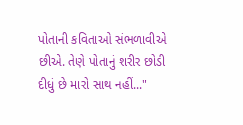પોતાની કવિતાઓ સંભળાવીએ છીએ. તેણે પોતાનું શરીર છોડી દીધું છે મારો સાથ નહીં..."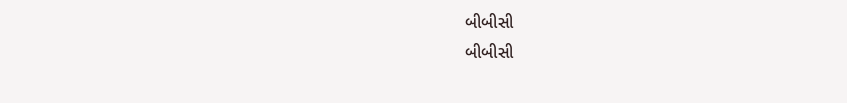બીબીસી
બીબીસી